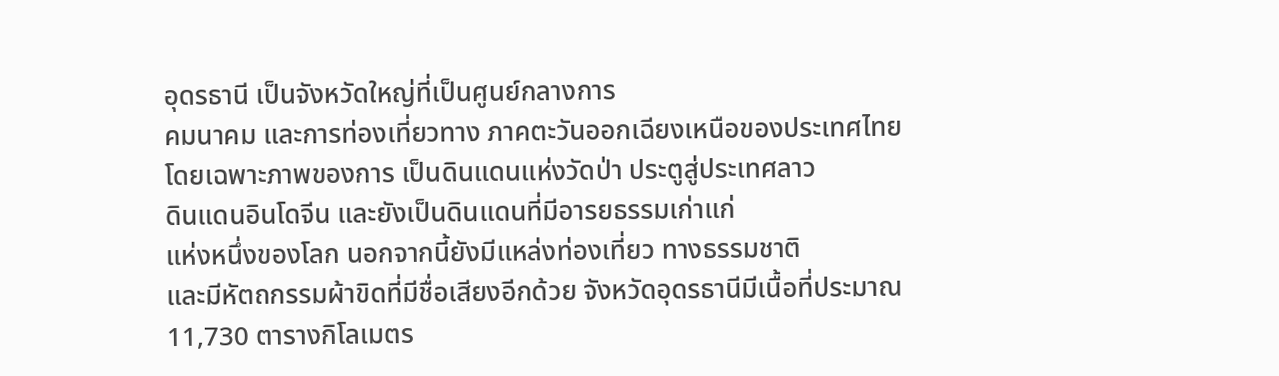อุดรธานี เป็นจังหวัดใหญ่ที่เป็นศูนย์กลางการ
คมนาคม และการท่องเที่ยวทาง ภาคตะวันออกเฉียงเหนือของประเทศไทย
โดยเฉพาะภาพของการ เป็นดินแดนแห่งวัดป่า ประตูสู่ประเทศลาว
ดินแดนอินโดจีน และยังเป็นดินแดนที่มีอารยธรรมเก่าแก่
แห่งหนึ่งของโลก นอกจากนี้ยังมีแหล่งท่องเที่ยว ทางธรรมชาติ
และมีหัตถกรรมผ้าขิดที่มีชื่อเสียงอีกด้วย จังหวัดอุดรธานีมีเนื้อที่ประมาณ
11,730 ตารางกิโลเมตร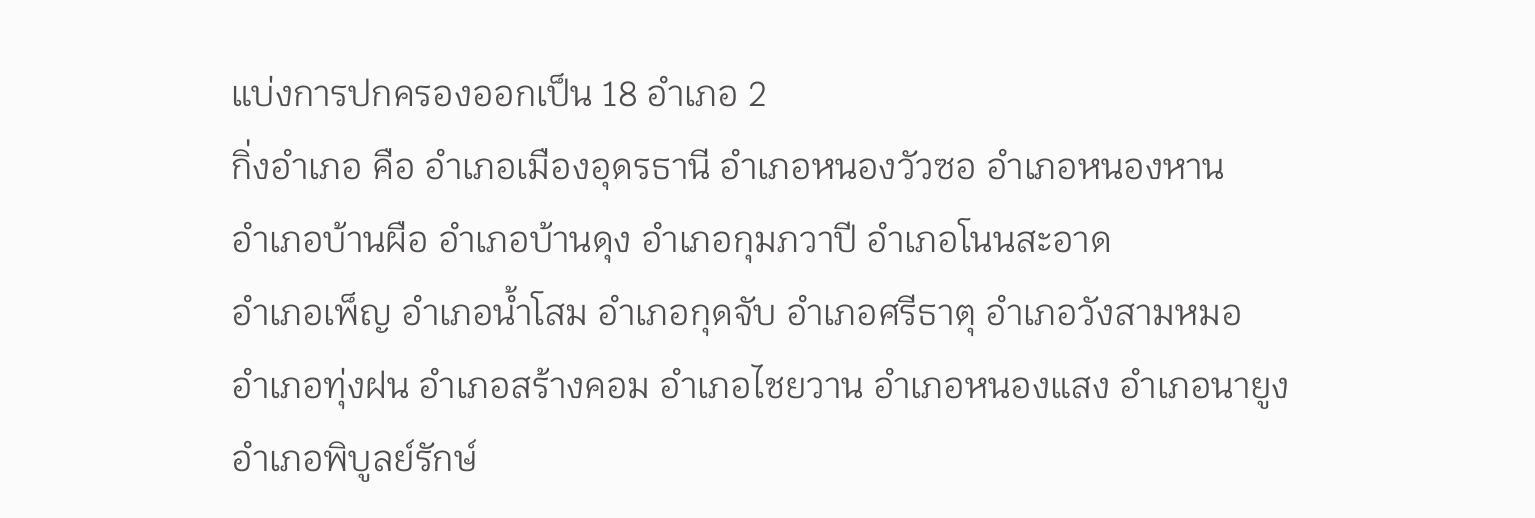แบ่งการปกครองออกเป็น 18 อำเภอ 2
กิ่งอำเภอ คือ อำเภอเมืองอุดรธานี อำเภอหนองวัวซอ อำเภอหนองหาน
อำเภอบ้านผือ อำเภอบ้านดุง อำเภอกุมภวาปี อำเภอโนนสะอาด
อำเภอเพ็ญ อำเภอน้ำโสม อำเภอกุดจับ อำเภอศรีธาตุ อำเภอวังสามหมอ
อำเภอทุ่งฝน อำเภอสร้างคอม อำเภอไชยวาน อำเภอหนองแสง อำเภอนายูง
อำเภอพิบูลย์รักษ์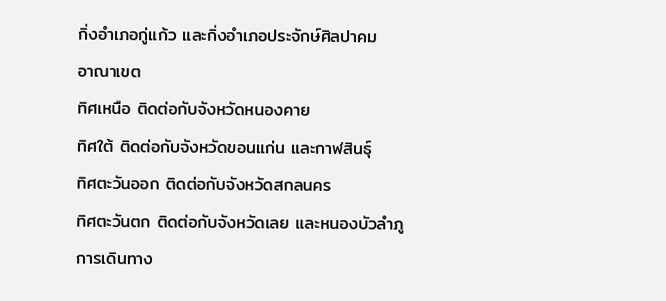กิ่งอำเภอกู่แก้ว และกิ่งอำเภอประจักษ์ศิลปาคม
อาณาเขต
ทิศเหนือ ติดต่อกับจังหวัดหนองคาย
ทิศใต้ ติดต่อกับจังหวัดขอนแก่น และกาฬสินธุ์
ทิศตะวันออก ติดต่อกับจังหวัดสกลนคร
ทิศตะวันตก ติดต่อกับจังหวัดเลย และหนองบัวลำภู
การเดินทาง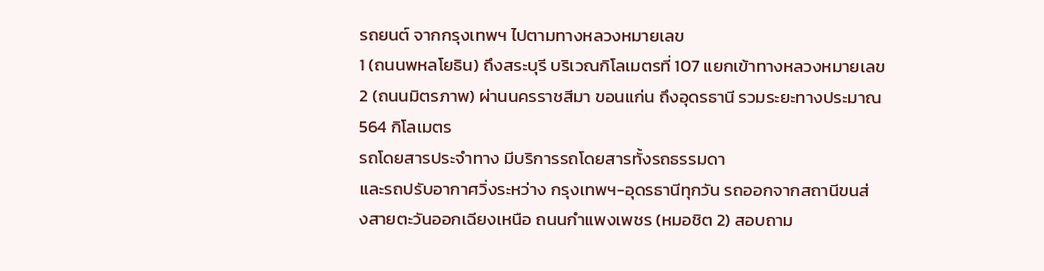รถยนต์ จากกรุงเทพฯ ไปตามทางหลวงหมายเลข
1 (ถนนพหลโยธิน) ถึงสระบุรี บริเวณกิโลเมตรที่ 107 แยกเข้าทางหลวงหมายเลข
2 (ถนนมิตรภาพ) ผ่านนครราชสีมา ขอนแก่น ถึงอุดรธานี รวมระยะทางประมาณ
564 กิโลเมตร
รถโดยสารประจำทาง มีบริการรถโดยสารทั้งรถธรรมดา
และรถปรับอากาศวิ่งระหว่าง กรุงเทพฯ-อุดรธานีทุกวัน รถออกจากสถานีขนส่
งสายตะวันออกเฉียงเหนือ ถนนกำแพงเพชร (หมอชิต 2) สอบถาม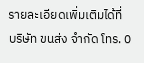รายละเอียดเพิ่มเติมได้ที่
บริษัท ขนส่ง จำกัด โทร. 0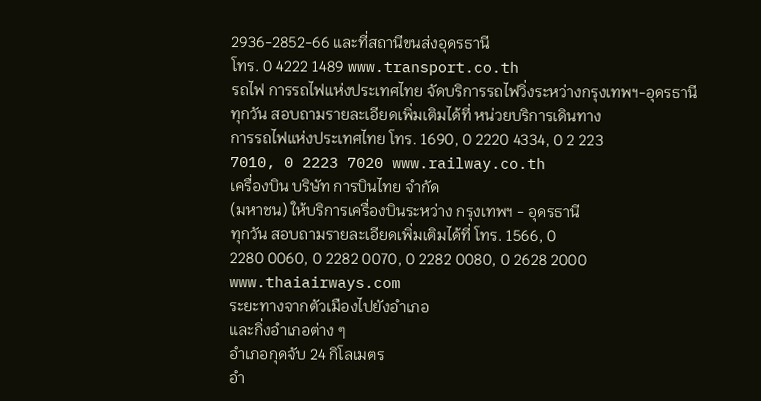2936-2852-66 และที่สถานีขนส่งอุดรธานี
โทร. 0 4222 1489 www.transport.co.th
รถไฟ การรถไฟแห่งประเทศไทย จัดบริการรถไฟวิ่งระหว่างกรุงเทพฯ-อุดรธานี
ทุกวัน สอบถามรายละเอียดเพิ่มเติมได้ที่ หน่วยบริการเดินทาง
การรถไฟแห่งประเทศไทย โทร. 1690, 0 2220 4334, 0 2 223
7010, 0 2223 7020 www.railway.co.th
เครื่องบิน บริษัท การบินไทย จำกัด
(มหาชน) ให้บริการเครื่องบินระหว่าง กรุงเทพฯ - อุดรธานี
ทุกวัน สอบถามรายละเอียดเพิ่มเติมได้ที่ โทร. 1566, 0
2280 0060, 0 2282 0070, 0 2282 0080, 0 2628 2000 www.thaiairways.com
ระยะทางจากตัวเมืองไปยังอำเภอ
และกิ่งอำเภอต่าง ๆ
อำเภอกุดจับ 24 กิโลเมตร
อำ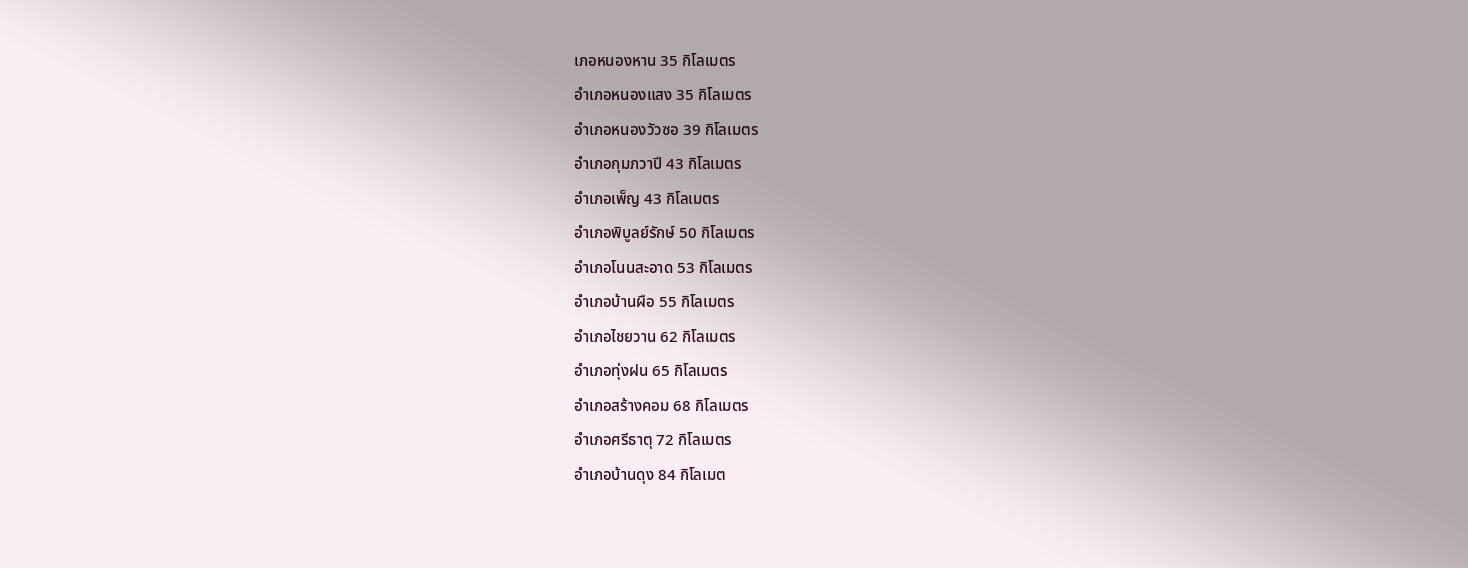เภอหนองหาน 35 กิโลเมตร
อำเภอหนองแสง 35 กิโลเมตร
อำเภอหนองวัวซอ 39 กิโลเมตร
อำเภอกุมภวาปี 43 กิโลเมตร
อำเภอเพ็ญ 43 กิโลเมตร
อำเภอพิบูลย์รักษ์ 50 กิโลเมตร
อำเภอโนนสะอาด 53 กิโลเมตร
อำเภอบ้านผือ 55 กิโลเมตร
อำเภอไชยวาน 62 กิโลเมตร
อำเภอทุ่งฝน 65 กิโลเมตร
อำเภอสร้างคอม 68 กิโลเมตร
อำเภอศรีธาตุ 72 กิโลเมตร
อำเภอบ้านดุง 84 กิโลเมต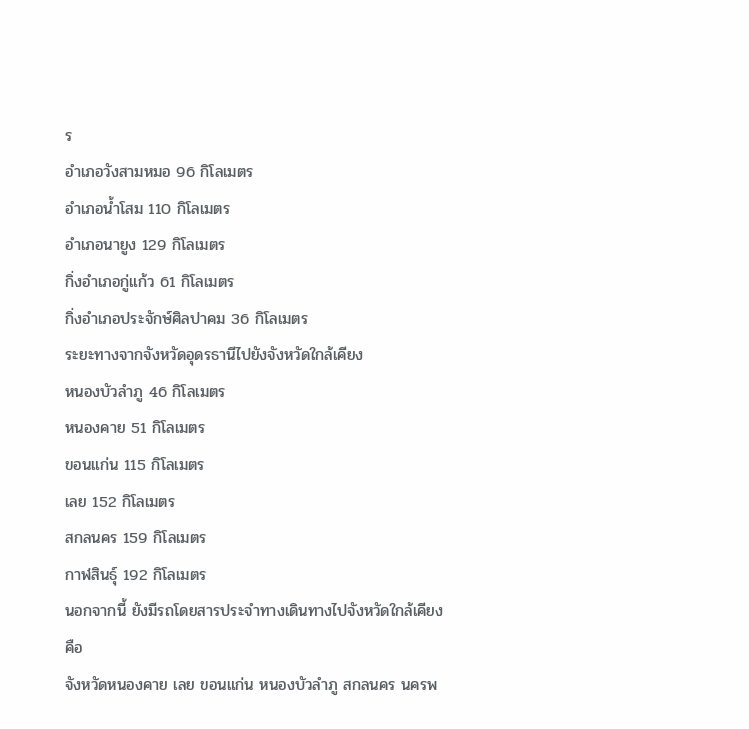ร
อำเภอวังสามหมอ 96 กิโลเมตร
อำเภอน้ำโสม 110 กิโลเมตร
อำเภอนายูง 129 กิโลเมตร
กิ่งอำเภอกู่แก้ว 61 กิโลเมตร
กิ่งอำเภอประจักษ์ศิลปาคม 36 กิโลเมตร
ระยะทางจากจังหวัดอุดรธานีไปยังจังหวัดใกล้เคียง
หนองบัวลำภู 46 กิโลเมตร
หนองคาย 51 กิโลเมตร
ขอนแก่น 115 กิโลเมตร
เลย 152 กิโลเมตร
สกลนคร 159 กิโลเมตร
กาฬสินธุ์ 192 กิโลเมตร
นอกจากนี้ ยังมีรถโดยสารประจำทางเดินทางไปจังหวัดใกล้เคียงคือ
จังหวัดหนองคาย เลย ขอนแก่น หนองบัวลำภู สกลนคร นครพ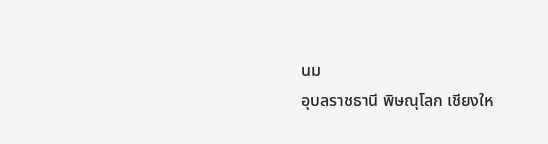นม
อุบลราชธานี พิษณุโลก เชียงให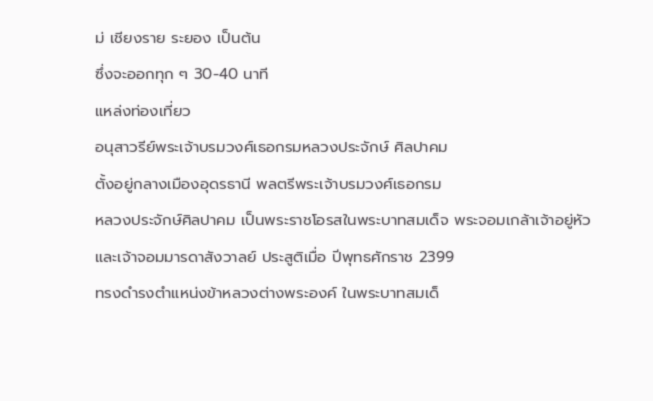ม่ เชียงราย ระยอง เป็นต้น
ซึ่งจะออกทุก ๆ 30-40 นาที
แหล่งท่องเที่ยว
อนุสาวรีย์พระเจ้าบรมวงศ์เธอกรมหลวงประจักษ์ ศิลปาคม
ตั้งอยู่กลางเมืองอุดรธานี พลตรีพระเจ้าบรมวงศ์เธอกรม
หลวงประจักษ์ศิลปาคม เป็นพระราชโอรสในพระบาทสมเด็จ พระจอมเกล้าเจ้าอยู่หัว
และเจ้าจอมมารดาสังวาลย์ ประสูติเมื่อ ปีพุทธศักราช 2399
ทรงดำรงตำแหน่งข้าหลวงต่างพระองค์ ในพระบาทสมเด็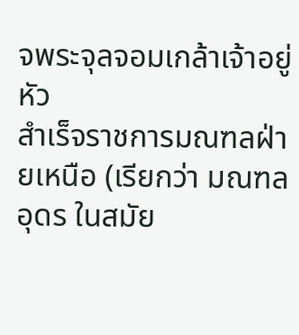จพระจุลจอมเกล้าเจ้าอยู่หัว
สำเร็จราชการมณฑลฝ่ายเหนือ (เรียกว่า มณฑลอุดร ในสมัย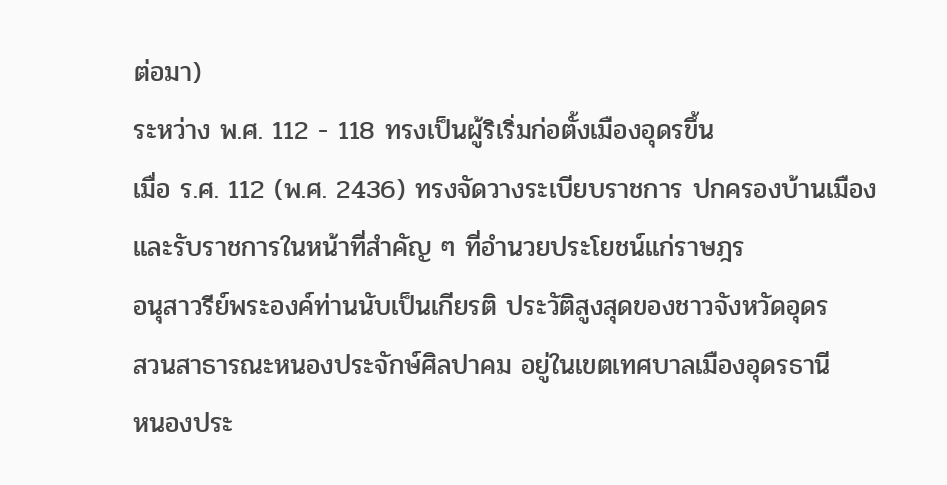ต่อมา)
ระหว่าง พ.ศ. 112 - 118 ทรงเป็นผู้ริเริ่มก่อตั้งเมืองอุดรขึ้น
เมื่อ ร.ศ. 112 (พ.ศ. 2436) ทรงจัดวางระเบียบราชการ ปกครองบ้านเมือง
และรับราชการในหน้าที่สำคัญ ๆ ที่อำนวยประโยชน์แก่ราษฎร
อนุสาวรีย์พระองค์ท่านนับเป็นเกียรติ ประวัติสูงสุดของชาวจังหวัดอุดร
สวนสาธารณะหนองประจักษ์ศิลปาคม อยู่ในเขตเทศบาลเมืองอุดรธานี
หนองประ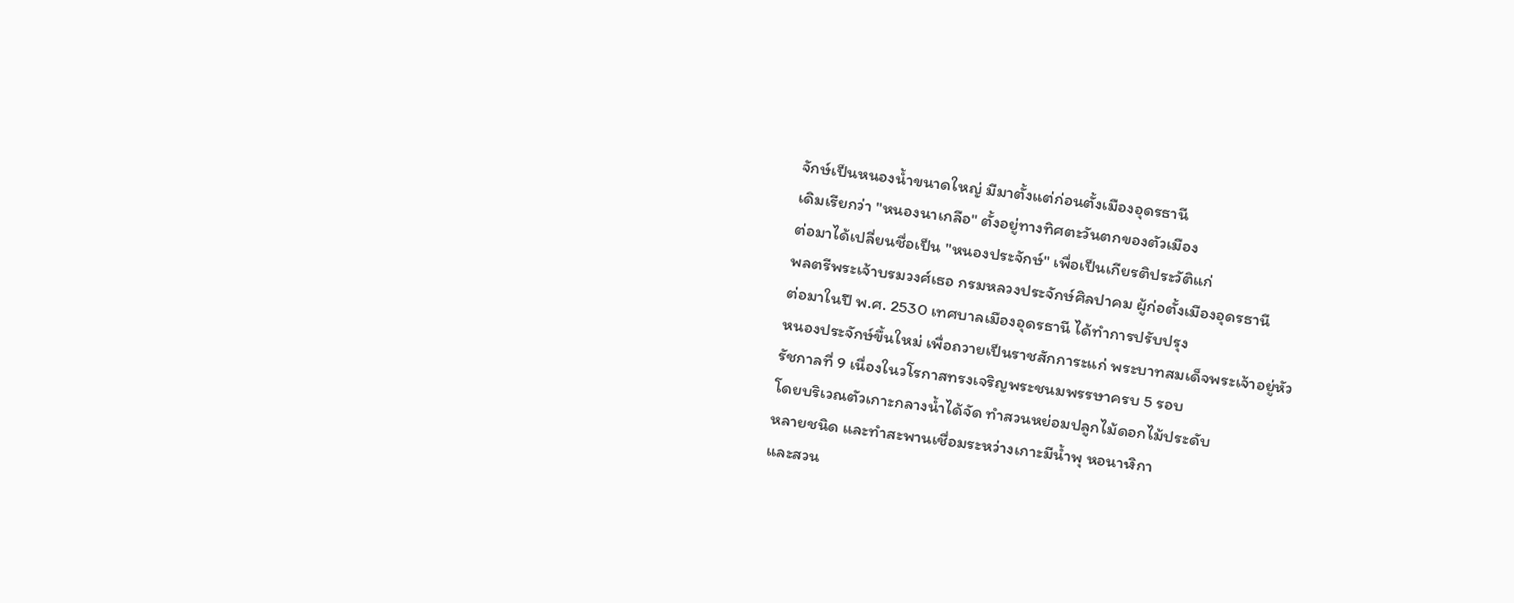จักษ์เป็นหนองน้ำขนาดใหญ่ มีมาตั้งแต่ก่อนตั้งเมืองอุดรธานี
เดิมเรียกว่า "หนองนาเกลือ" ตั้งอยู่ทางทิศตะวันตกของตัวเมือง
ต่อมาได้เปลี่ยนชื่อเป็น "หนองประจักษ์" เพื่อเป็นเกียรติประวัติแก่
พลตรีพระเจ้าบรมวงศ์เธอ กรมหลวงประจักษ์ศิลปาคม ผู้ก่อตั้งเมืองอุดรธานี
ต่อมาในปี พ.ศ. 2530 เทศบาลเมืองอุดรธานี ได้ทำการปรับปรุง
หนองประจักษ์ขึ้นใหม่ เพื่อถวายเป็นราชสักการะแก่ พระบาทสมเด็จพระเจ้าอยู่หัว
รัชกาลที่ 9 เนื่องในวโรกาสทรงเจริญพระชนมพรรษาครบ 5 รอบ
โดยบริเวณตัวเกาะกลางน้ำได้จัด ทำสวนหย่อมปลูกไม้ดอกไม้ประดับ
หลายชนิด และทำสะพานเชื่อมระหว่างเกาะมีน้ำพุ หอนาฬิกา
และสวน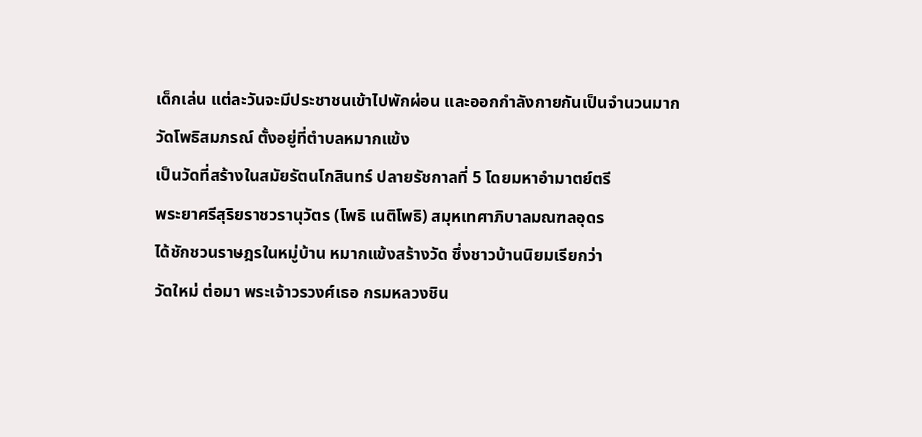เด็กเล่น แต่ละวันจะมีประชาชนเข้าไปพักผ่อน และออกกำลังกายกันเป็นจำนวนมาก
วัดโพธิสมภรณ์ ตั้งอยู่ที่ตำบลหมากแข้ง
เป็นวัดที่สร้างในสมัยรัตนโกสินทร์ ปลายรัชกาลที่ 5 โดยมหาอำมาตย์ตรี
พระยาศรีสุริยราชวรานุวัตร (โพธิ เนติโพธิ) สมุหเทศาภิบาลมณฑลอุดร
ได้ชักชวนราษฎรในหมู่บ้าน หมากแข้งสร้างวัด ซึ่งชาวบ้านนิยมเรียกว่า
วัดใหม่ ต่อมา พระเจ้าวรวงศ์เธอ กรมหลวงชิน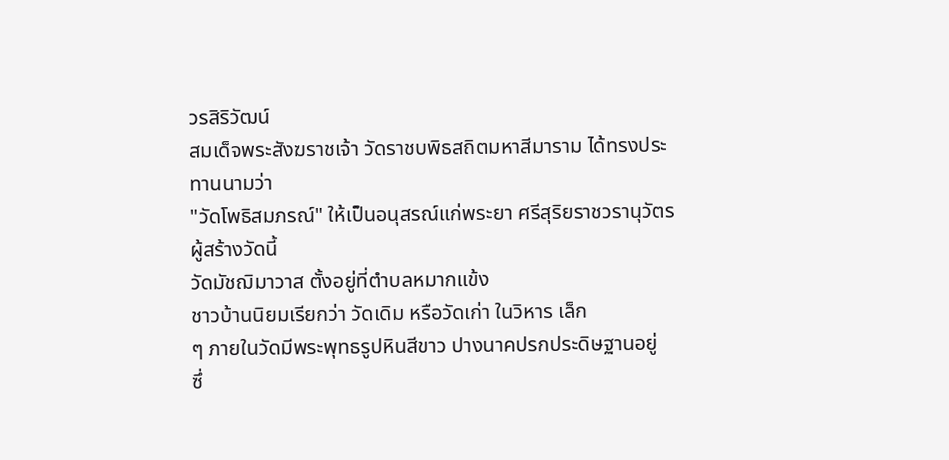วรสิริวัฒน์
สมเด็จพระสังฆราชเจ้า วัดราชบพิธสถิตมหาสีมาราม ได้ทรงประทานนามว่า
"วัดโพธิสมภรณ์" ให้เป็นอนุสรณ์แก่พระยา ศรีสุริยราชวรานุวัตร
ผู้สร้างวัดนี้
วัดมัชฌิมาวาส ตั้งอยู่ที่ตำบลหมากแข้ง
ชาวบ้านนิยมเรียกว่า วัดเดิม หรือวัดเก่า ในวิหาร เล็ก
ๆ ภายในวัดมีพระพุทธรูปหินสีขาว ปางนาคปรกประดิษฐานอยู่
ซึ่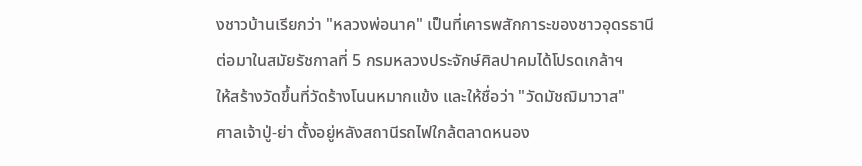งชาวบ้านเรียกว่า "หลวงพ่อนาค" เป็นที่เคารพสักการะของชาวอุดรธานี
ต่อมาในสมัยรัชกาลที่ 5 กรมหลวงประจักษ์ศิลปาคมได้โปรดเกล้าฯ
ให้สร้างวัดขึ้นที่วัดร้างโนนหมากแข้ง และให้ชื่อว่า "วัดมัชฌิมาวาส"
ศาลเจ้าปู่-ย่า ตั้งอยู่หลังสถานีรถไฟใกล้ตลาดหนอง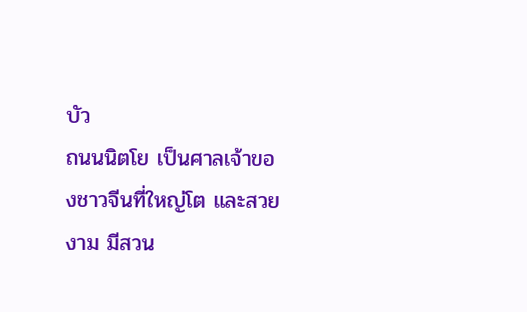บัว
ถนนนิตโย เป็นศาลเจ้าของชาวจีนที่ใหญ่โต และสวยงาม มีสวน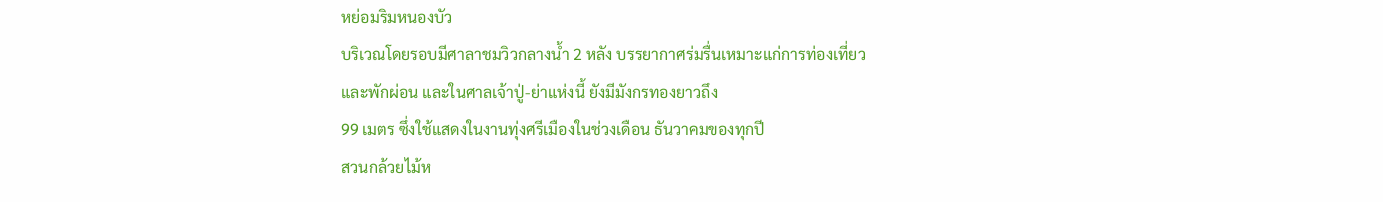หย่อมริมหนองบัว
บริเวณโดยรอบมีศาลาชมวิวกลางน้ำ 2 หลัง บรรยากาศร่มรื่นเหมาะแก่การท่องเที่ยว
และพักผ่อน และในศาลเจ้าปู่-ย่าแห่งนี้ ยังมีมังกรทองยาวถึง
99 เมตร ซึ่งใช้แสดงในงานทุ่งศรีเมืองในช่วงเดือน ธันวาคมของทุกปี
สวนกล้วยไม้ห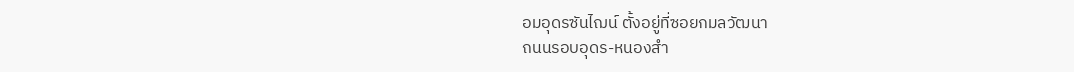อมอุดรซันไฌน์ ตั้งอยู่ที่ซอยกมลวัฒนา
ถนนรอบอุดร-หนองสำ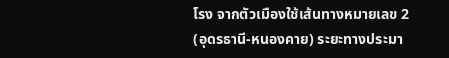โรง จากตัวเมืองใช้เส้นทางหมายเลข 2
(อุดรธานี-หนองคาย) ระยะทางประมา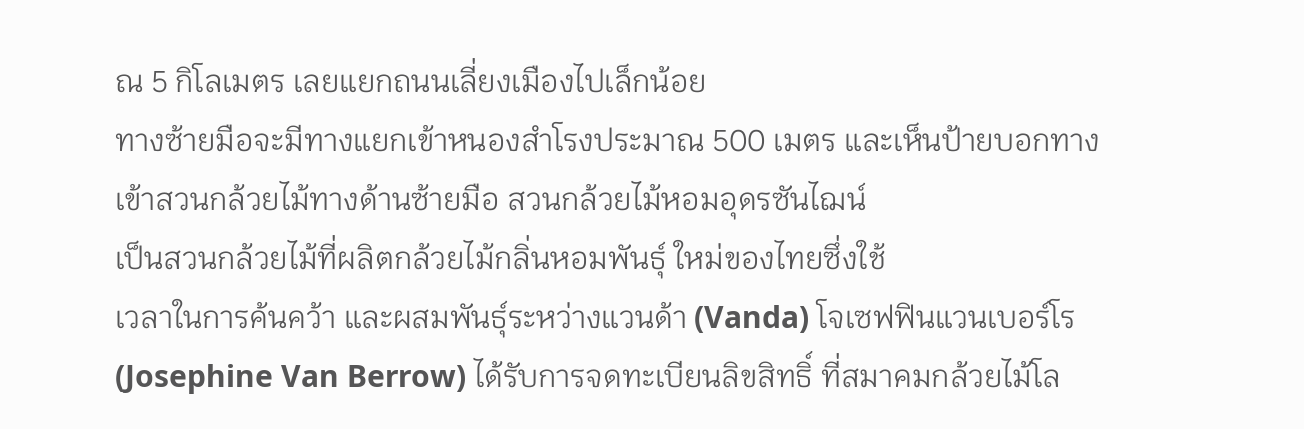ณ 5 กิโลเมตร เลยแยกถนนเลี่ยงเมืองไปเล็กน้อย
ทางซ้ายมือจะมีทางแยกเข้าหนองสำโรงประมาณ 500 เมตร และเห็นป้ายบอกทาง
เข้าสวนกล้วยไม้ทางด้านซ้ายมือ สวนกล้วยไม้หอมอุดรซันไฌน์
เป็นสวนกล้วยไม้ที่ผลิตกล้วยไม้กลิ่นหอมพันธุ์ ใหม่ของไทยซึ่งใช้
เวลาในการค้นคว้า และผสมพันธุ์ระหว่างแวนด้า (Vanda) โจเซฟฟินแวนเบอร์โร
(Josephine Van Berrow) ได้รับการจดทะเบียนลิขสิทธิ์ ที่สมาคมกล้วยไม้โล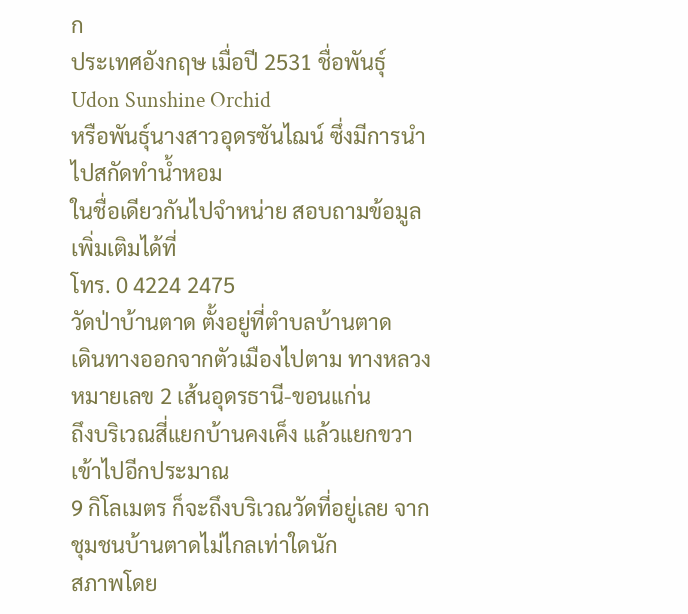ก
ประเทศอังกฤษ เมื่อปี 2531 ชื่อพันธุ์ Udon Sunshine Orchid
หรือพันธุ์นางสาวอุดรซันไฌน์ ซึ่งมีการนำไปสกัดทำน้ำหอม
ในชื่อเดียวกันไปจำหน่าย สอบถามข้อมูลเพิ่มเติมได้ที่
โทร. 0 4224 2475
วัดป่าบ้านตาด ตั้งอยู่ที่ตำบลบ้านตาด
เดินทางออกจากตัวเมืองไปตาม ทางหลวงหมายเลข 2 เส้นอุดรธานี-ขอนแก่น
ถึงบริเวณสี่แยกบ้านคงเค็ง แล้วแยกขวาเข้าไปอีกประมาณ
9 กิโลเมตร ก็จะถึงบริเวณวัดที่อยู่เลย จากชุมชนบ้านตาดไม่ไกลเท่าใดนัก
สภาพโดย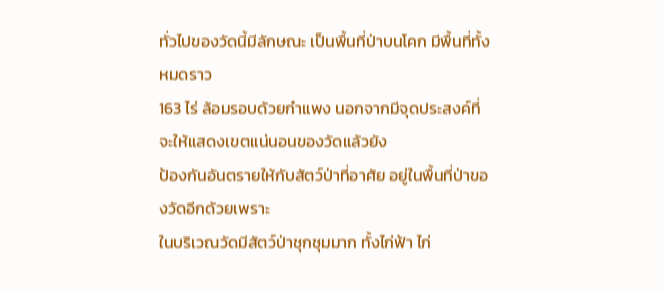ทั่วไปของวัดนี้มีลักษณะ เป็นพื้นที่ป่าบนโคก มีพื้นที่ทั้งหมดราว
163 ไร่ ล้อมรอบด้วยกำแพง นอกจากมีจุดประสงค์ที่ จะให้แสดงเขตแน่นอนของวัดแล้วยัง
ป้องกันอันตรายให้กับสัตว์ป่าที่อาศัย อยู่ในพื้นที่ป่าของวัดอีกด้วยเพราะ
ในบริเวณวัดมีสัตว์ป่าชุกชุมมาก ทั้งไก่ฟ้า ไก่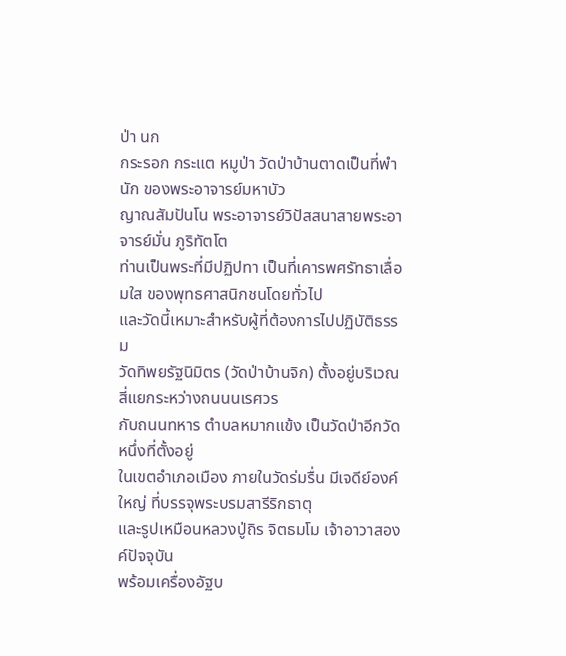ป่า นก
กระรอก กระแต หมูป่า วัดป่าบ้านตาดเป็นที่พำนัก ของพระอาจารย์มหาบัว
ญาณสัมปันโน พระอาจารย์วิปัสสนาสายพระอาจารย์มั่น ภูริทัตโต
ท่านเป็นพระที่มีปฏิปทา เป็นที่เคารพศรัทธาเลื่อมใส ของพุทธศาสนิกชนโดยทั่วไป
และวัดนี้เหมาะสำหรับผู้ที่ต้องการไปปฏิบัติธรรม
วัดทิพยรัฐนิมิตร (วัดป่าบ้านจิก) ตั้งอยู่บริเวณสี่แยกระหว่างถนนนเรศวร
กับถนนทหาร ตำบลหมากแข้ง เป็นวัดป่าอีกวัดหนึ่งที่ตั้งอยู่
ในเขตอำเภอเมือง ภายในวัดร่มรื่น มีเจดีย์องค์ใหญ่ ที่บรรจุพระบรมสารีริกธาตุ
และรูปเหมือนหลวงปู่ถิร จิตธมโม เจ้าอาวาสองค์ปัจจุบัน
พร้อมเครื่องอัฐบ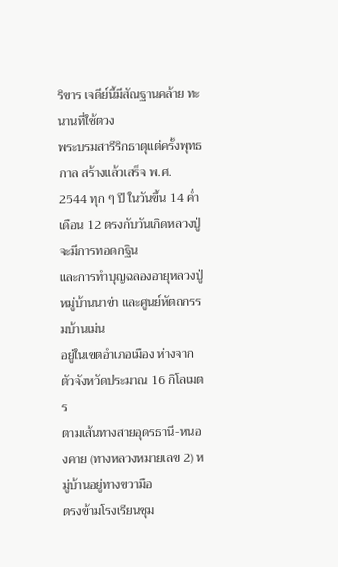ริขาร เจดีย์นี้มีสัณฐานคล้าย ทะนานที่ใช้ตวง
พระบรมสารีริกธาตุแต่ครั้งพุทธกาล สร้างแล้วเสร็จ พ.ศ.
2544 ทุก ๆ ปี ในวันขึ้น 14 ค่ำ เดือน 12 ตรงกับวันเกิดหลวงปู่จะมีการทอดกฐิน
และการทำบุญฉลองอายุหลวงปู่
หมู่บ้านนาข่า และศูนย์หัตถกรรมบ้านเม่น
อยู่ในเขตอำเภอเมือง ห่างจากตัวจังหวัดประมาณ 16 กิโลเมตร
ตามเส้นทางสายอุดรธานี-หนองคาย (ทางหลวงหมายเลข 2) หมู่บ้านอยู่ทางขวามือ
ตรงข้ามโรงเรียนชุม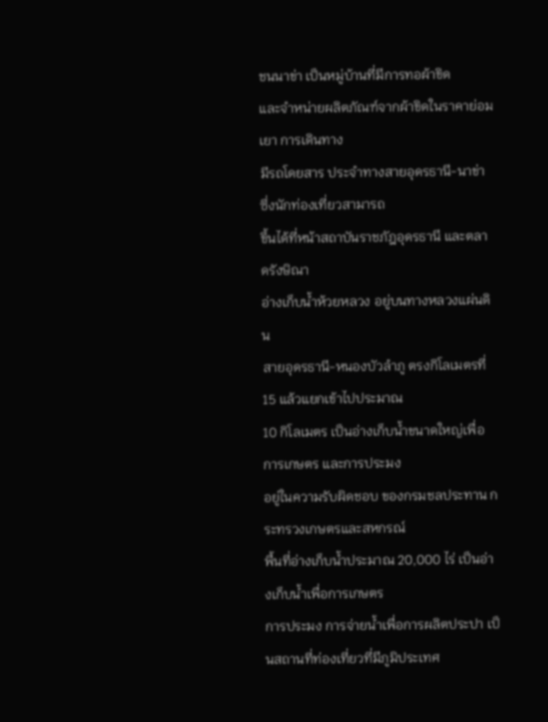ชนนาข่า เป็นหมู่บ้านที่มีการทอผ้าขิด
และจำหน่ายผลิตภัณฑ์จากผ้าขิดในราคาย่อมเยา การเดินทาง
มีรถโดยสาร ประจำทางสายอุดรธานี-นาข่า ซึ่งนักท่องเที่ยวสามารถ
ขึ้นได้ที่หน้าสถาบันราชภัฎอุดรธานี และตลาดรังษิณา
อ่างเก็บน้ำห้วยหลวง อยู่บนทางหลวงแผ่นดิน
สายอุดรธานี-หนองบัวลำภู ตรงกิโลเมตรที่ 15 แล้วแยกเข้าไปประมาณ
10 กิโลเมตร เป็นอ่างเก็บน้ำขนาดใหญ่เพื่อการเกษตร และการประมง
อยู่ในความรับผิดชอบ ของกรมชลประทาน กระทรวงเกษตรและสหกรณ์
พื้นที่อ่างเก็บน้ำประมาณ 20,000 ไร่ เป็นอ่างเก็บน้ำเพื่อการเกษตร
การประมง การจ่ายน้ำเพื่อการผลิตประปา เป็นสถานที่ท่องเที่ยวที่มีภูมิประเทศ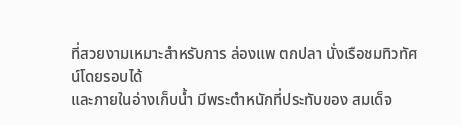ที่สวยงามเหมาะสำหรับการ ล่องแพ ตกปลา นั่งเรือชมทิวทัศน์โดยรอบได้
และภายในอ่างเก็บน้ำ มีพระตำหนักที่ประทับของ สมเด็จ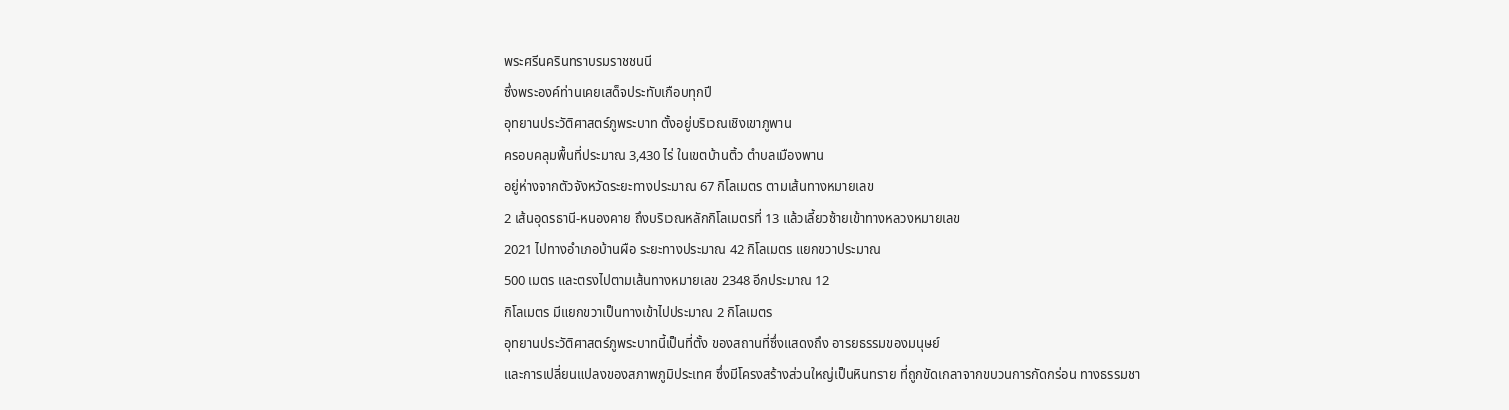พระศรีนครินทราบรมราชชนนี
ซึ่งพระองค์ท่านเคยเสด็จประทับเกือบทุกปี
อุทยานประวัติศาสตร์ภูพระบาท ตั้งอยู่บริเวณเชิงเขาภูพาน
ครอบคลุมพื้นที่ประมาณ 3,430 ไร่ ในเขตบ้านติ้ว ตำบลเมืองพาน
อยู่ห่างจากตัวจังหวัดระยะทางประมาณ 67 กิโลเมตร ตามเส้นทางหมายเลข
2 เส้นอุดรธานี-หนองคาย ถึงบริเวณหลักกิโลเมตรที่ 13 แล้วเลี้ยวซ้ายเข้าทางหลวงหมายเลข
2021 ไปทางอำเภอบ้านผือ ระยะทางประมาณ 42 กิโลเมตร แยกขวาประมาณ
500 เมตร และตรงไปตามเส้นทางหมายเลข 2348 อีกประมาณ 12
กิโลเมตร มีแยกขวาเป็นทางเข้าไปประมาณ 2 กิโลเมตร
อุทยานประวัติศาสตร์ภูพระบาทนี้เป็นที่ตั้ง ของสถานที่ซึ่งแสดงถึง อารยธรรมของมนุษย์
และการเปลี่ยนแปลงของสภาพภูมิประเทศ ซึ่งมีโครงสร้างส่วนใหญ่เป็นหินทราย ที่ถูกขัดเกลาจากขบวนการกัดกร่อน ทางธรรมชา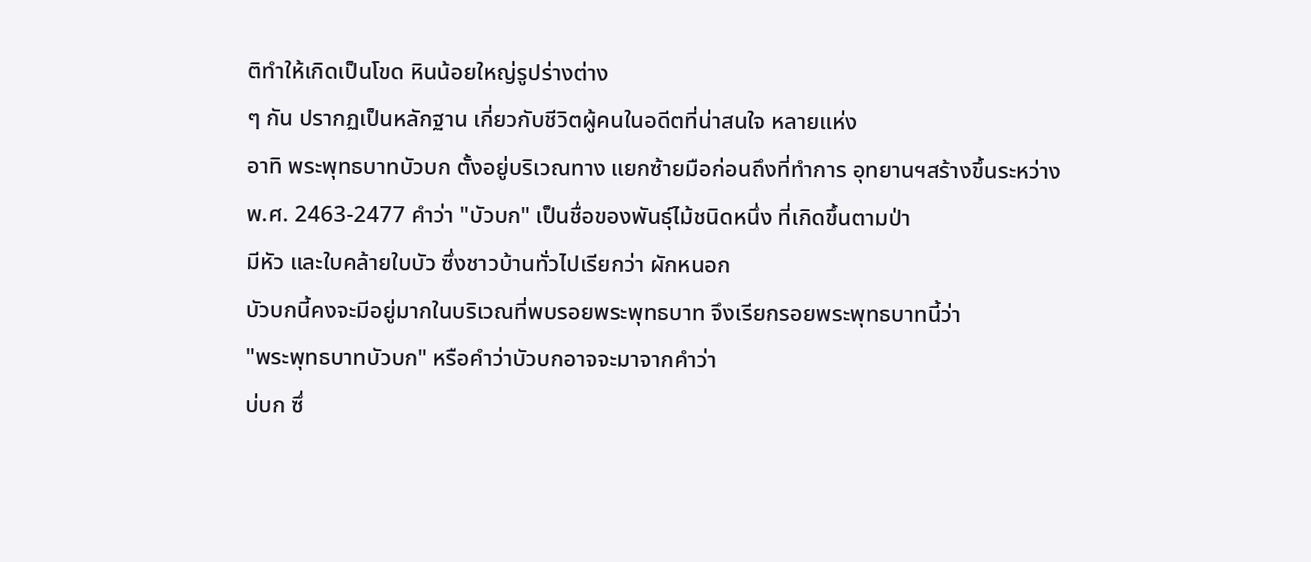ติทำให้เกิดเป็นโขด หินน้อยใหญ่รูปร่างต่าง
ๆ กัน ปรากฏเป็นหลักฐาน เกี่ยวกับชีวิตผู้คนในอดีตที่น่าสนใจ หลายแห่ง
อาทิ พระพุทธบาทบัวบก ตั้งอยู่บริเวณทาง แยกซ้ายมือก่อนถึงที่ทำการ อุทยานฯสร้างขึ้นระหว่าง
พ.ศ. 2463-2477 คำว่า "บัวบก" เป็นชื่อของพันธุ์ไม้ชนิดหนึ่ง ที่เกิดขึ้นตามป่า
มีหัว และใบคล้ายใบบัว ซึ่งชาวบ้านทั่วไปเรียกว่า ผักหนอก
บัวบกนี้คงจะมีอยู่มากในบริเวณที่พบรอยพระพุทธบาท จึงเรียกรอยพระพุทธบาทนี้ว่า
"พระพุทธบาทบัวบก" หรือคำว่าบัวบกอาจจะมาจากคำว่า
บ่บก ซึ่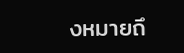งหมายถึ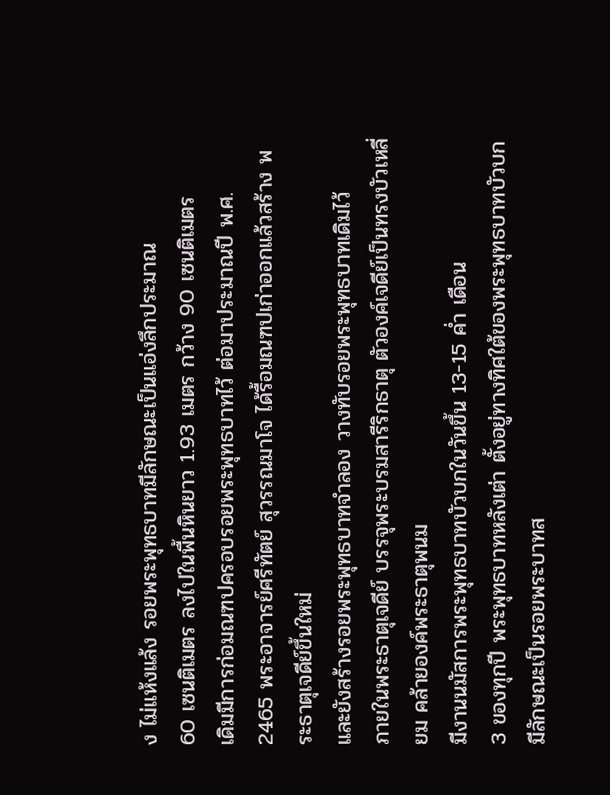ง ไม่แห้งแล้ง รอยพระพุทธบาทมีลักษณะเป็นแอ่งลึกประมาณ
60 เซนติเมตร ลงไปในพื้นหินยาว 1.93 เมตร กว้าง 90 เซนติเมตร
เดิมมีการก่อมณฑปครอบรอยพระพุทธบาทไว้ ต่อมาประมาณปี พ.ศ.
2465 พระอาจารย์ศรีทัตย์ สุวรรณมาโจ ได้รื้อมณฑปเก่าออกแล้วสร้าง พระธาตุเจดีย์ขึ้นใหม่
และยังสร้างรอยพระพุทธบาทจำลอง วางทับรอยพระพุทธบาทเดิมไว้
ภายในพระธาตุเจดีย์ บรรจุพระบรมสารีริกธาตุ ตัวองค์เจดีย์เป็นทรงบัวเหลี่ยม คล้ายองค์พระธาตุพนม
มีงานนมัสการพระพุทธบาทบัวบกในวันขึ้น 13-15 ค่ำ เดือน
3 ของทุกปี พระพุทธบาทหลังเต่า ตั้งอยู่ทางทิศใต้ของพระพุทธบาทบัวบก
มีลักษณะเป็นรอยพระบาทส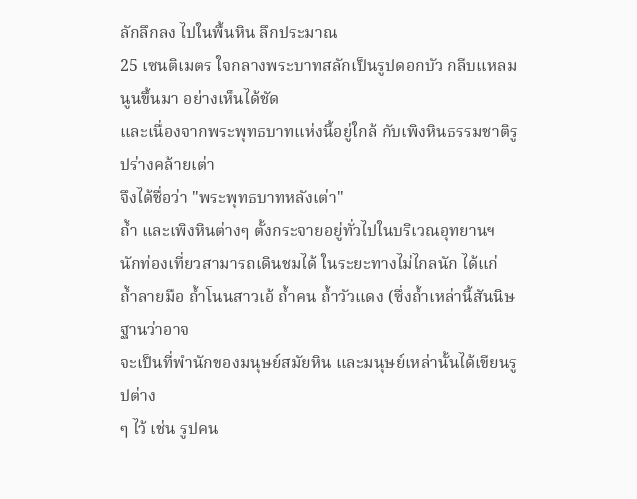ลักลึกลง ไปในพื้นหิน ลึกประมาณ
25 เซนติเมตร ใจกลางพระบาทสลักเป็นรูปดอกบัว กลีบแหลมนูนขึ้นมา อย่างเห็นได้ชัด
และเนื่องจากพระพุทธบาทแห่งนี้อยู่ใกล้ กับเพิงหินธรรมชาติรูปร่างคล้ายเต่า
จึงได้ชื่อว่า "พระพุทธบาทหลังเต่า"
ถ้ำ และเพิงหินต่างๆ ตั้งกระจายอยู่ทั่วไปในบริเวณอุทยานฯ
นักท่องเที่ยวสามารถเดินชมได้ ในระยะทางไม่ไกลนัก ได้แก่
ถ้ำลายมือ ถ้ำโนนสาวเอ้ ถ้ำคน ถ้ำวัวแดง (ซึ่งถ้ำเหล่านี้สันนิษฐานว่าอาจ
จะเป็นที่พำนักของมนุษย์สมัยหิน และมนุษย์เหล่านั้นได้เขียนรูปต่าง
ๆ ไว้ เช่น รูปคน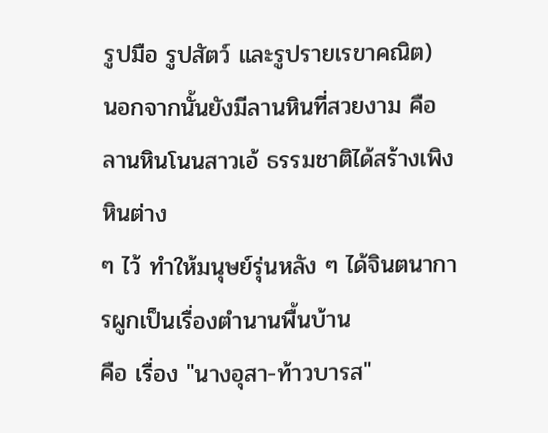รูปมือ รูปสัตว์ และรูปรายเรขาคณิต)
นอกจากนั้นยังมีลานหินที่สวยงาม คือ ลานหินโนนสาวเอ้ ธรรมชาติได้สร้างเพิงหินต่าง
ๆ ไว้ ทำให้มนุษย์รุ่นหลัง ๆ ได้จินตนาการผูกเป็นเรื่องตำนานพื้นบ้าน
คือ เรื่อง "นางอุสา-ท้าวบารส"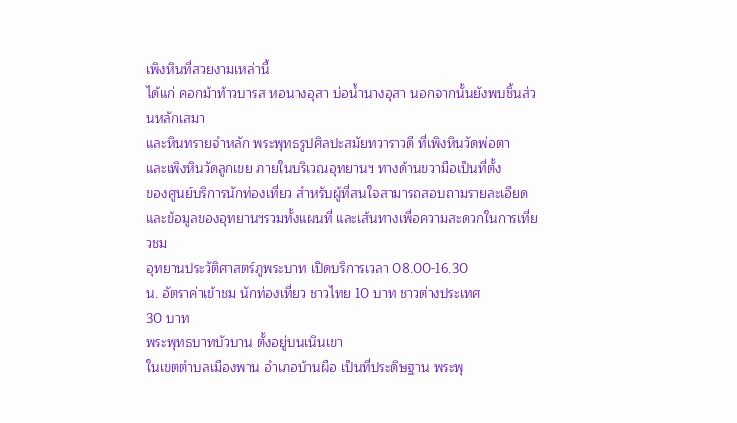เพิงหินที่สวยงามเหล่านี้
ได้แก่ คอกม้าท้าวบารส หอนางอุสา บ่อน้ำนางอุสา นอกจากนั้นยังพบชิ้นส่วนหลักเสมา
และหินทรายจำหลัก พระพุทธรูปศิลปะสมัยทวาราวดี ที่เพิงหินวัดพ่อตา
และเพิงหินวัดลูกเขย ภายในบริเวณอุทยานฯ ทางด้านขวามือเป็นที่ตั้ง
ของศูนย์บริการนักท่องเที่ยว สำหรับผู้ที่สนใจสามารถสอบถามรายละเอียด
และข้อมูลของอุทยานฯรวมทั้งแผนที่ และเส้นทางเพื่อความสะดวกในการเที่ยวชม
อุทยานประวัติศาสตร์ภูพระบาท เปิดบริการเวลา 08.00-16.30
น. อัตราค่าเข้าชม นักท่องเที่ยว ชาวไทย 10 บาท ชาวต่างประเทศ
30 บาท
พระพุทธบาทบัวบาน ตั้งอยู่บนเนินเขา
ในเขตตำบลเมืองพาน อำเภอบ้านผือ เป็นที่ประดิษฐาน พระพุ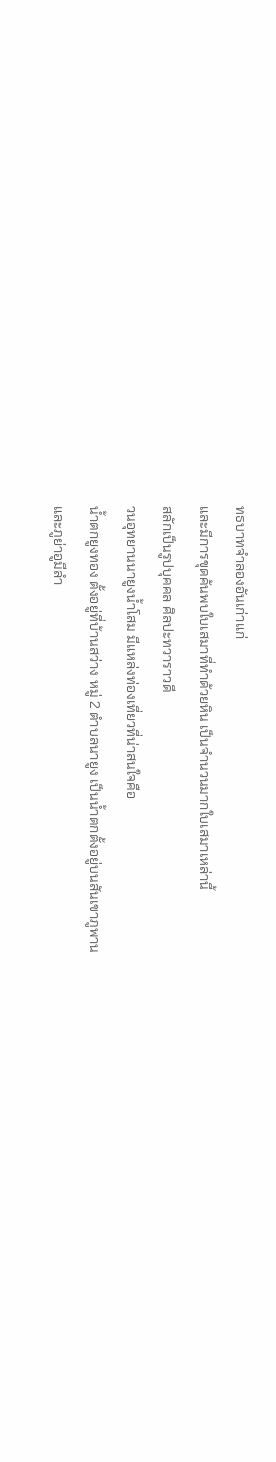ทธบาทจำลองอันเก่าแก่
และมีการขุดค้นพบใบเสมาที่ทำด้วยหิน เป็นจำนวนมากใบเสมาเหล่านี้
สลักเป็นรูปบุคคล ศิลปะทวาราวดี
วนอุทยานนายูงน้ำโสม มีแหล่งท่องเที่ยวที่น่าสนใจคือ
น้ำตกยูงทอง ตั้งอยู่ที่บ้านสว่าง หมู่ 2 ตำบลนายูง เป็นน้ำตกตั้งอยู่บนสันเขาภูพาน
และภูย่าอูมีลำ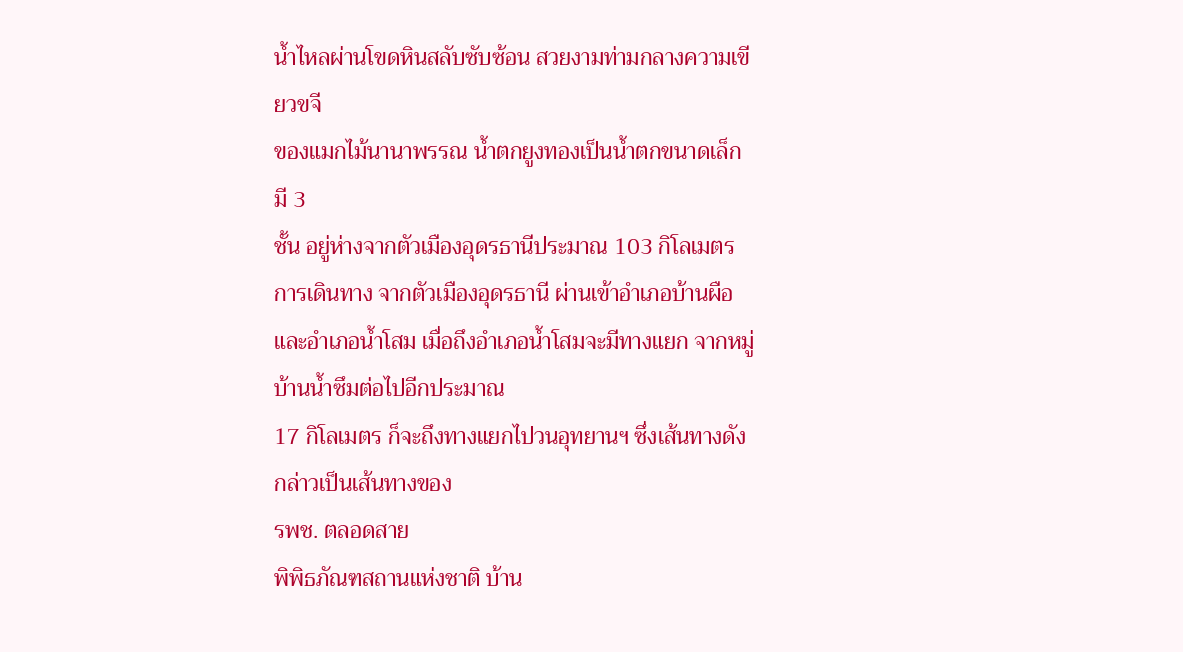น้ำไหลผ่านโขดหินสลับซับซ้อน สวยงามท่ามกลางความเขียวขจี
ของแมกไม้นานาพรรณ น้ำตกยูงทองเป็นน้ำตกขนาดเล็ก มี 3
ชั้น อยู่ห่างจากตัวเมืองอุดรธานีประมาณ 103 กิโลเมตร
การเดินทาง จากตัวเมืองอุดรธานี ผ่านเข้าอำเภอบ้านผือ
และอำเภอน้ำโสม เมื่อถึงอำเภอน้ำโสมจะมีทางแยก จากหมู่บ้านน้ำซึมต่อไปอีกประมาณ
17 กิโลเมตร ก็จะถึงทางแยกไปวนอุทยานฯ ซึ่งเส้นทางดังกล่าวเป็นเส้นทางของ
รพช. ตลอดสาย
พิพิธภัณฑสถานแห่งชาติ บ้าน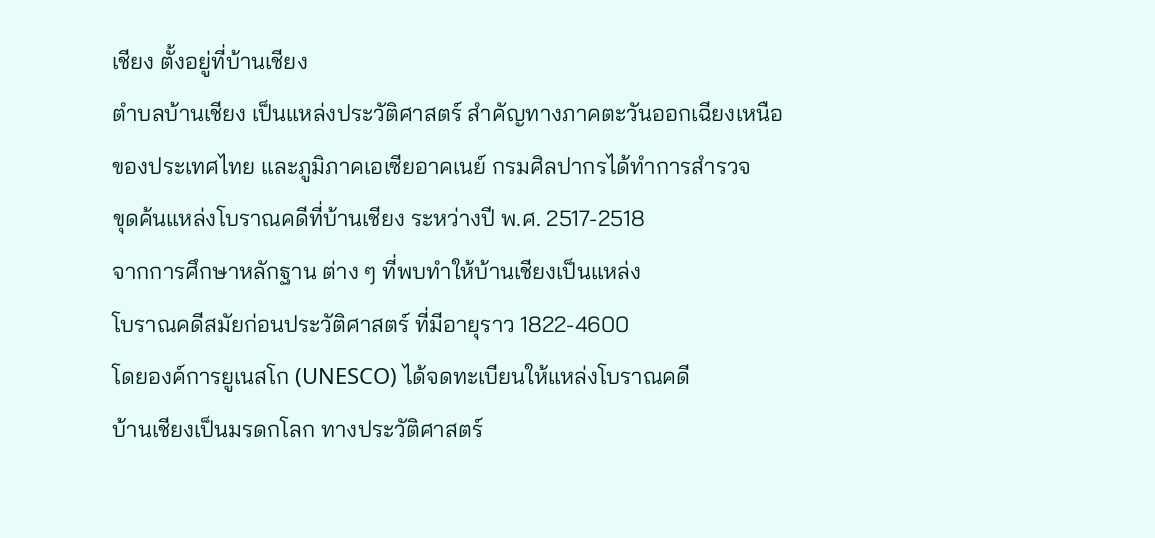เชียง ตั้งอยู่ที่บ้านเชียง
ตำบลบ้านเชียง เป็นแหล่งประวัติศาสตร์ สำคัญทางภาคตะวันออกเฉียงเหนือ
ของประเทศไทย และภูมิภาคเอเซียอาคเนย์ กรมศิลปากรได้ทำการสำรวจ
ขุดค้นแหล่งโบราณคดีที่บ้านเชียง ระหว่างปี พ.ศ. 2517-2518
จากการศึกษาหลักฐาน ต่าง ๆ ที่พบทำให้บ้านเชียงเป็นแหล่ง
โบราณคดีสมัยก่อนประวัติศาสตร์ ที่มีอายุราว 1822-4600
โดยองค์การยูเนสโก (UNESCO) ได้จดทะเบียนให้แหล่งโบราณคดี
บ้านเชียงเป็นมรดกโลก ทางประวัติศาสตร์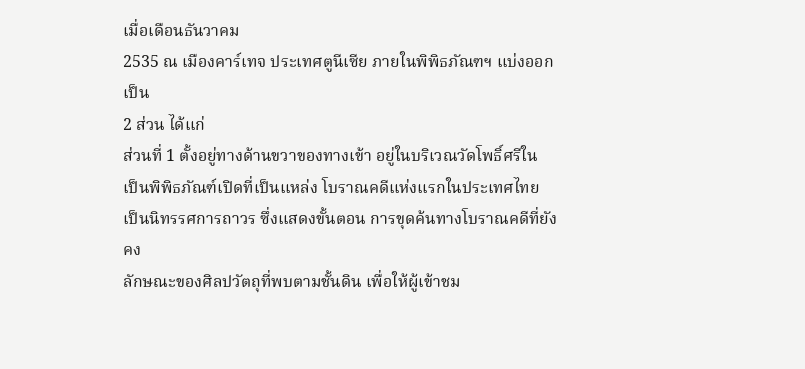เมื่อเดือนธันวาคม
2535 ณ เมืองคาร์เทจ ประเทศตูนีเซีย ภายในพิพิธภัณฑฯ แบ่งออกเป็น
2 ส่วน ได้แก่
ส่วนที่ 1 ตั้งอยู่ทางด้านขวาของทางเข้า อยู่ในบริเวณวัดโพธิ์ศรีใน
เป็นพิพิธภัณฑ์เปิดที่เป็นแหล่ง โบราณคดีแห่งแรกในประเทศไทย
เป็นนิทรรศการถาวร ซึ่งแสดงขั้นตอน การขุดค้นทางโบราณคดีที่ยังคง
ลักษณะของศิลปวัตถุที่พบตามชั้นดิน เพื่อให้ผู้เข้าชม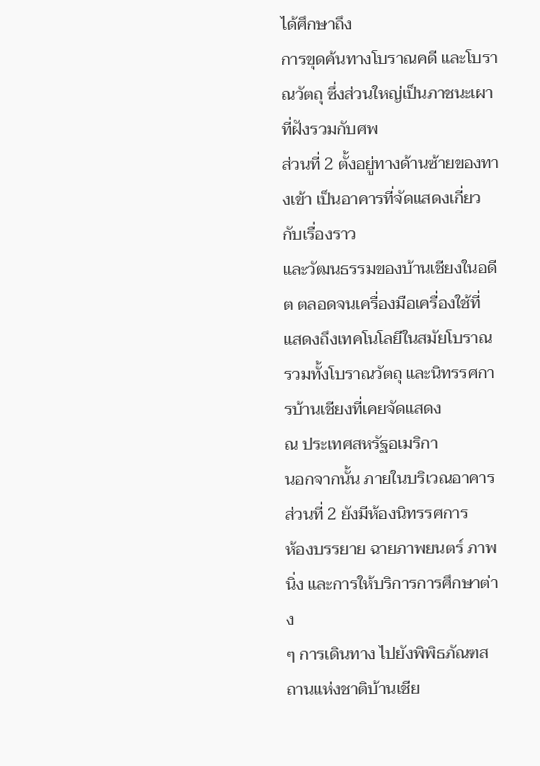ได้ศึกษาถึง
การขุดค้นทางโบราณคดี และโบราณวัตถุ ซึ่งส่วนใหญ่เป็นภาชนะเผาที่ฝังรวมกับศพ
ส่วนที่ 2 ตั้งอยู่ทางด้านซ้ายของทางเข้า เป็นอาคารที่จัดแสดงเกี่ยวกับเรื่องราว
และวัฒนธรรมของบ้านเชียงในอดีต ตลอดจนเครื่องมือเครื่องใช้ที่
แสดงถึงเทคโนโลยีในสมัยโบราณ รวมทั้งโบราณวัตถุ และนิทรรศการบ้านเชียงที่เคยจัดแสดง
ณ ประเทศสหรัฐอเมริกา
นอกจากนั้น ภายในบริเวณอาคารส่วนที่ 2 ยังมีห้องนิทรรศการ
ห้องบรรยาย ฉายภาพยนตร์ ภาพนิ่ง และการให้บริการการศึกษาต่าง
ๆ การเดินทาง ไปยังพิพิธภัณฑสถานแห่งชาติบ้านเชีย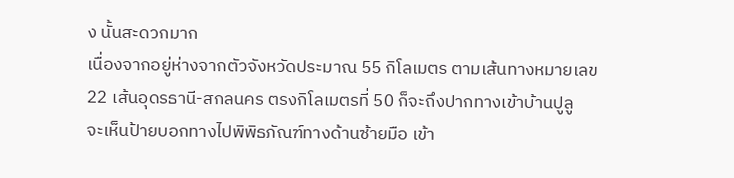ง นั้นสะดวกมาก
เนื่องจากอยู่ห่างจากตัวจังหวัดประมาณ 55 กิโลเมตร ตามเส้นทางหมายเลข
22 เส้นอุดรธานี-สกลนคร ตรงกิโลเมตรที่ 50 ก็จะถึงปากทางเข้าบ้านปูลู
จะเห็นป้ายบอกทางไปพิพิธภัณฑ์ทางด้านซ้ายมือ เข้า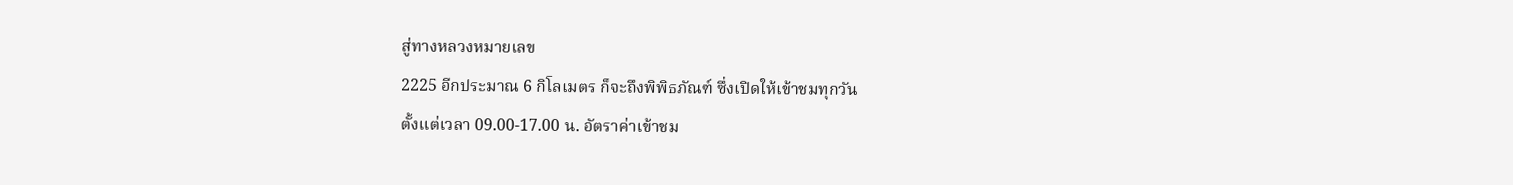สู่ทางหลวงหมายเลข
2225 อีกประมาณ 6 กิโลเมตร ก็จะถึงพิพิธภัณฑ์ ซึ่งเปิดให้เข้าชมทุกวัน
ตั้งแต่เวลา 09.00-17.00 น. อัตราค่าเข้าชม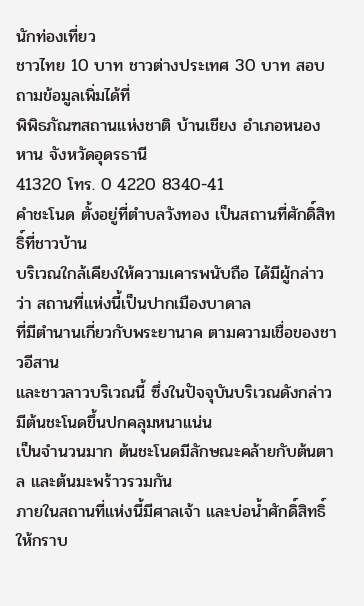นักท่องเที่ยว
ชาวไทย 10 บาท ชาวต่างประเทศ 30 บาท สอบถามข้อมูลเพิ่มได้ที่
พิพิธภัณฑสถานแห่งชาติ บ้านเชียง อำเภอหนองหาน จังหวัดอุดรธานี
41320 โทร. 0 4220 8340-41
คำชะโนด ตั้งอยู่ที่ตำบลวังทอง เป็นสถานที่ศักดิ์สิทธิ์ที่ชาวบ้าน
บริเวณใกล้เคียงให้ความเคารพนับถือ ได้มีผู้กล่าวว่า สถานที่แห่งนี้เป็นปากเมืองบาดาล
ที่มีตำนานเกี่ยวกับพระยานาค ตามความเชื่อของชาวอีสาน
และชาวลาวบริเวณนี้ ซึ่งในปัจจุบันบริเวณดังกล่าว มีต้นชะโนดขึ้นปกคลุมหนาแน่น
เป็นจำนวนมาก ต้นชะโนดมีลักษณะคล้ายกับต้นตาล และต้นมะพร้าวรวมกัน
ภายในสถานที่แห่งนี้มีศาลเจ้า และบ่อน้ำศักดิ์สิทธิ์ให้กราบ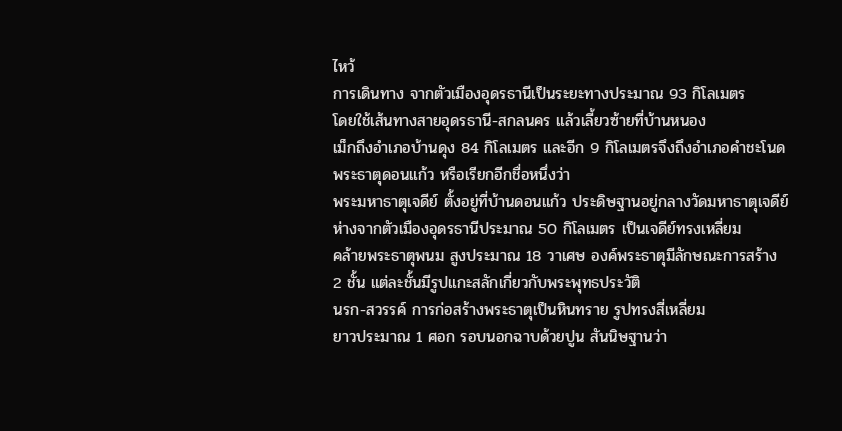ไหว้
การเดินทาง จากตัวเมืองอุดรธานีเป็นระยะทางประมาณ 93 กิโลเมตร
โดยใช้เส้นทางสายอุดรธานี-สกลนคร แล้วเลี้ยวซ้ายที่บ้านหนอง
เม็กถึงอำเภอบ้านดุง 84 กิโลเมตร และอีก 9 กิโลเมตรจึงถึงอำเภอคำชะโนด
พระธาตุดอนแก้ว หรือเรียกอีกชื่อหนึ่งว่า
พระมหาธาตุเจดีย์ ตั้งอยู่ที่บ้านดอนแก้ว ประดิษฐานอยู่กลางวัดมหาธาตุเจดีย์
ห่างจากตัวเมืองอุดรธานีประมาณ 50 กิโลเมตร เป็นเจดีย์ทรงเหลี่ยม
คล้ายพระธาตุพนม สูงประมาณ 18 วาเศษ องค์พระธาตุมีลักษณะการสร้าง
2 ชั้น แต่ละชั้นมีรูปแกะสลักเกี่ยวกับพระพุทธประวัติ
นรก-สวรรค์ การก่อสร้างพระธาตุเป็นหินทราย รูปทรงสี่เหลี่ยม
ยาวประมาณ 1 ศอก รอบนอกฉาบด้วยปูน สันนิษฐานว่า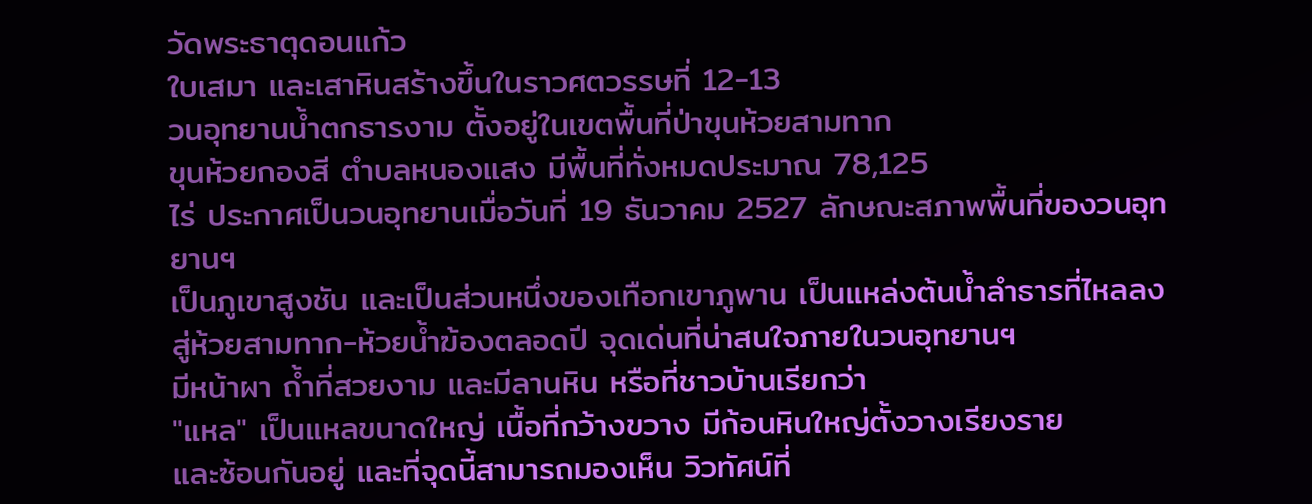วัดพระธาตุดอนแก้ว
ใบเสมา และเสาหินสร้างขึ้นในราวศตวรรษที่ 12-13
วนอุทยานน้ำตกธารงาม ตั้งอยู่ในเขตพื้นที่ป่าขุนห้วยสามทาก
ขุนห้วยกองสี ตำบลหนองแสง มีพื้นที่ทั่งหมดประมาณ 78,125
ไร่ ประกาศเป็นวนอุทยานเมื่อวันที่ 19 ธันวาคม 2527 ลักษณะสภาพพื้นที่ของวนอุทยานฯ
เป็นภูเขาสูงชัน และเป็นส่วนหนึ่งของเทือกเขาภูพาน เป็นแหล่งต้นน้ำลำธารที่ไหลลง
สู่ห้วยสามทาก-ห้วยน้ำฆ้องตลอดปี จุดเด่นที่น่าสนใจภายในวนอุทยานฯ
มีหน้าผา ถ้ำที่สวยงาม และมีลานหิน หรือที่ชาวบ้านเรียกว่า
"แหล" เป็นแหลขนาดใหญ่ เนื้อที่กว้างขวาง มีก้อนหินใหญ่ตั้งวางเรียงราย
และซ้อนกันอยู่ และที่จุดนี้สามารถมองเห็น วิวทัศน์ที่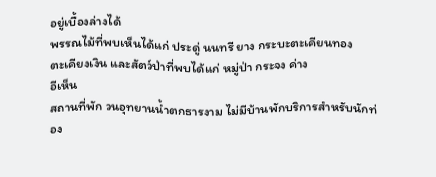อยู่เบื้องล่างได้
พรรณไม้ที่พบเห็นได้แก่ ประดู่ นนทรี ยาง กระบะตะเคียนทอง
ตะเคียงเงิน และสัตว์ป่าที่พบได้แก่ หมู่ป่า กระจง ค่าง
อีเห็น
สถานที่พัก วนอุทยานน้ำตกธารงาม ไม่มีบ้านพักบริการสำหรับนักท่อง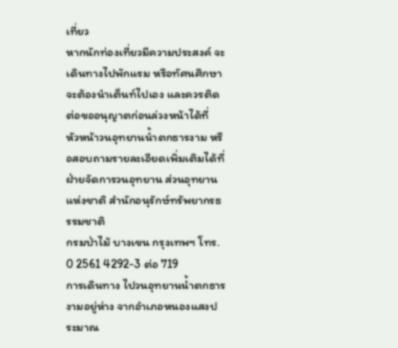เที่ยว
หากนักท่องเที่ยวมีความประสงค์ จะเดินทางไปพักแรม หรือทัศนศึกษา
จะต้องนำเต็นท์ไปเอง และควรติดต่อขออนุญาตก่อนล่วงหน้าได้ที่
หัวหน้าวนอุทยานน้ำตกธารงาม หรือสอบถามรายละเอียดเพิ่มเติมได้ที่
ฝ่ายจัดการวนอุทยาน ส่วนอุทยานแห่งชาติ สำนักอนุรักษ์ทรัพยากรธรรมชาติ
กรมป่าไม้ บางเขน กรุงเทพฯ โทร. 0 2561 4292-3 ต่อ 719
การเดินทาง ไปวนอุทยานน้ำตกธารงามอยู่ห่าง จากอำเภอหนองแสงประมาณ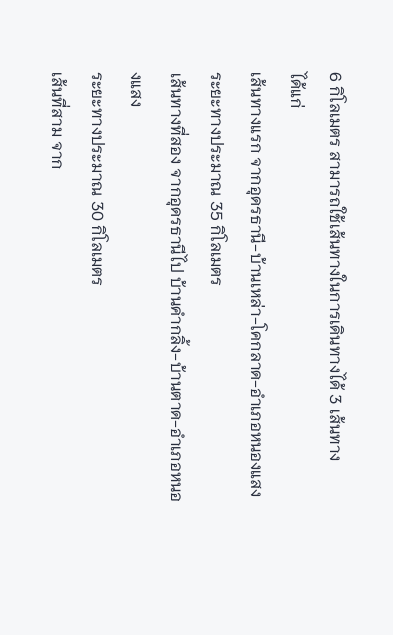6 กิโลเมตร สามารถใช้เส้นทางในการเดินทางได้ 3 เส้นทาง
ได้แก่
เส้นทางแรก จากอุดรธานี-บ้านเหล่า-โคกลาด-อำเภอหนองแสง
ระยะทางประมาณ 35 กิโลเมตร
เส้นทางที่สอง จากอุดรธานีไป บ้านคำกลิ้ง-บ้านตาด-อำเภอหนองแสง
ระยะทางประมาณ 30 กิโลเมตร
เส้นที่สาม จาก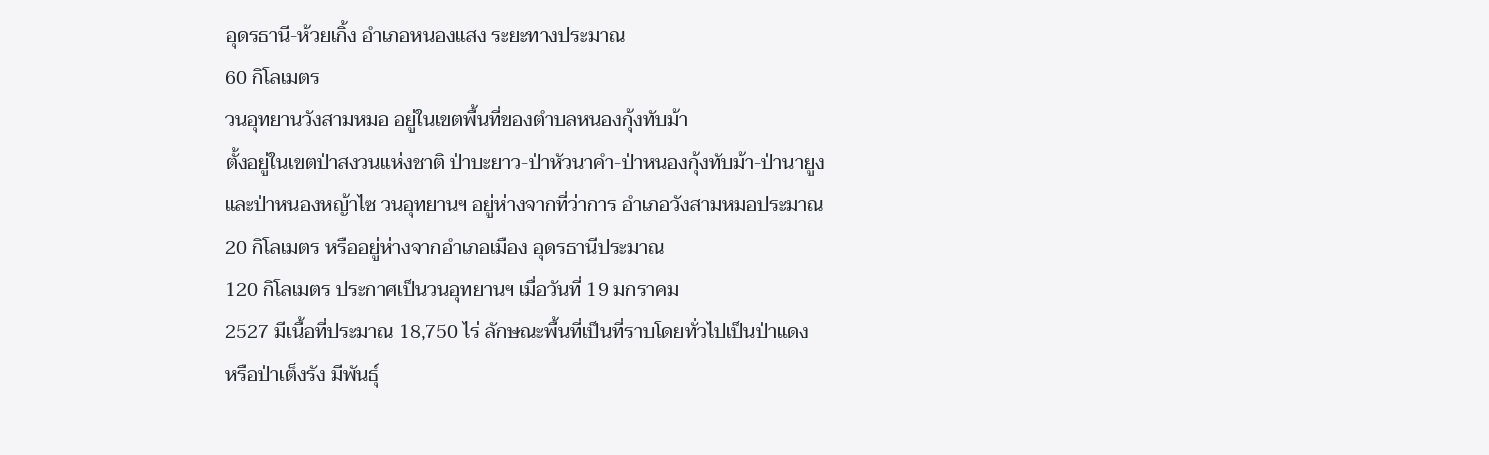อุดรธานี-ห้วยเกิ้ง อำเภอหนองแสง ระยะทางประมาณ
60 กิโลเมตร
วนอุทยานวังสามหมอ อยู่ในเขตพื้นที่ของตำบลหนองกุ้งทับม้า
ตั้งอยู่ในเขตป่าสงวนแห่งชาติ ป่าบะยาว-ป่าหัวนาคำ-ป่าหนองกุ้งทับม้า-ป่านายูง
และป่าหนองหญ้าไซ วนอุทยานฯ อยู่ห่างจากที่ว่าการ อำเภอวังสามหมอประมาณ
20 กิโลเมตร หรืออยู่ห่างจากอำเภอเมือง อุดรธานีประมาณ
120 กิโลเมตร ประกาศเป็นวนอุทยานฯ เมื่อวันที่ 19 มกราคม
2527 มีเนื้อที่ประมาณ 18,750 ไร่ ลักษณะพื้นที่เป็นที่ราบโดยทั่วไปเป็นป่าแดง
หรือป่าเต็งรัง มีพันธุ์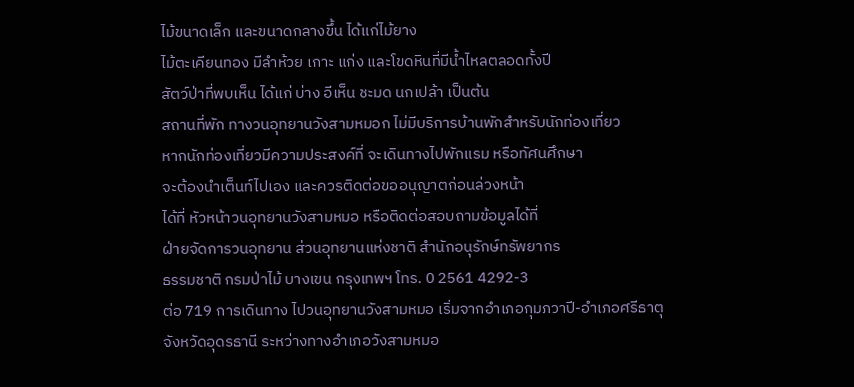ไม้ขนาดเล็ก และขนาดกลางขึ้น ได้แก่ไม้ยาง
ไม้ตะเคียนทอง มีลำห้วย เกาะ แก่ง และโขดหินที่มีน้ำไหลตลอดทั้งปี
สัตว์ป่าที่พบเห็น ได้แก่ บ่าง อีเห็น ชะมด นกเปล้า เป็นต้น
สถานที่พัก ทางวนอุทยานวังสามหมอก ไม่มีบริการบ้านพักสำหรับนักท่องเที่ยว
หากนักท่องเที่ยวมีความประสงค์ที่ จะเดินทางไปพักแรม หรือทัศนศึกษา
จะต้องนำเต็นท์ไปเอง และควรติดต่อขออนุญาตก่อนล่วงหน้า
ได้ที่ หัวหน้าวนอุทยานวังสามหมอ หรือติดต่อสอบถามข้อมูลได้ที่
ฝ่ายจัดการวนอุทยาน ส่วนอุทยานแห่งชาติ สำนักอนุรักษ์ทรัพยากร
ธรรมชาติ กรมป่าไม้ บางเขน กรุงเทพฯ โทร. 0 2561 4292-3
ต่อ 719 การเดินทาง ไปวนอุทยานวังสามหมอ เริ่มจากอำเภอกุมภวาปี-อำเภอศรีธาตุ
จังหวัดอุดรธานี ระหว่างทางอำเภอวังสามหมอ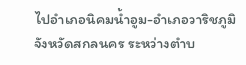ไปอำเภอนิคมน้ำอูม-อำเภอวาริชภูมิ
จังหวัดสกลนคร ระหว่างตำบ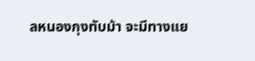ลหนองกุงทับม้า จะมีทางแย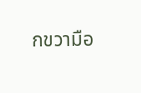กขวามือ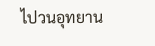ไปวนอุทยาน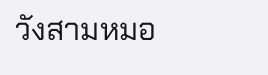วังสามหมอ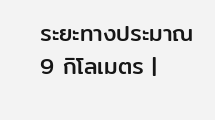ระยะทางประมาณ 9 กิโลเมตร |